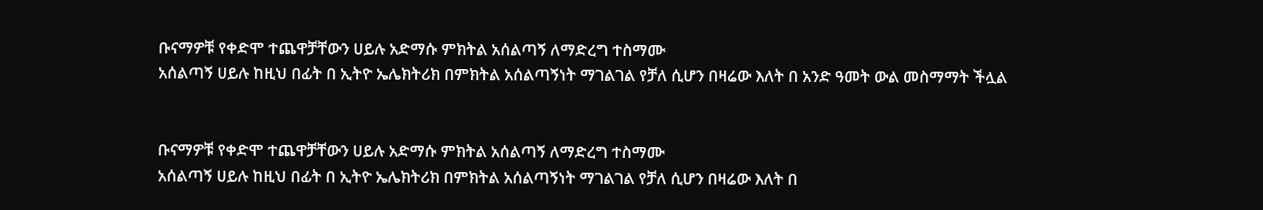ቡናማዎቹ የቀድሞ ተጨዋቻቸውን ሀይሉ አድማሱ ምክትል አሰልጣኝ ለማድረግ ተስማሙ
አሰልጣኝ ሀይሉ ከዚህ በፊት በ ኢትዮ ኤሌክትሪክ በምክትል አሰልጣኝነት ማገልገል የቻለ ሲሆን በዛሬው እለት በ አንድ ዓመት ውል መስማማት ችሏል


ቡናማዎቹ የቀድሞ ተጨዋቻቸውን ሀይሉ አድማሱ ምክትል አሰልጣኝ ለማድረግ ተስማሙ
አሰልጣኝ ሀይሉ ከዚህ በፊት በ ኢትዮ ኤሌክትሪክ በምክትል አሰልጣኝነት ማገልገል የቻለ ሲሆን በዛሬው እለት በ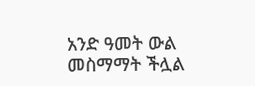አንድ ዓመት ውል መስማማት ችሏል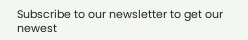Subscribe to our newsletter to get our newest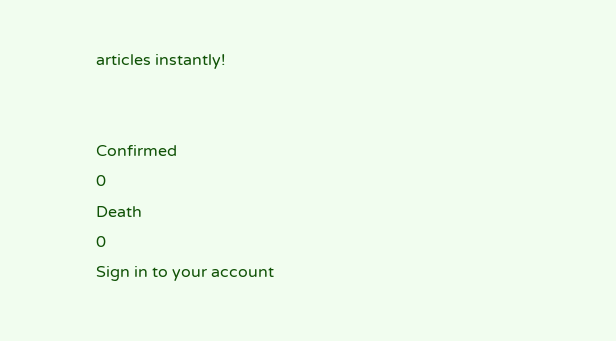articles instantly!


Confirmed
0
Death
0
Sign in to your account